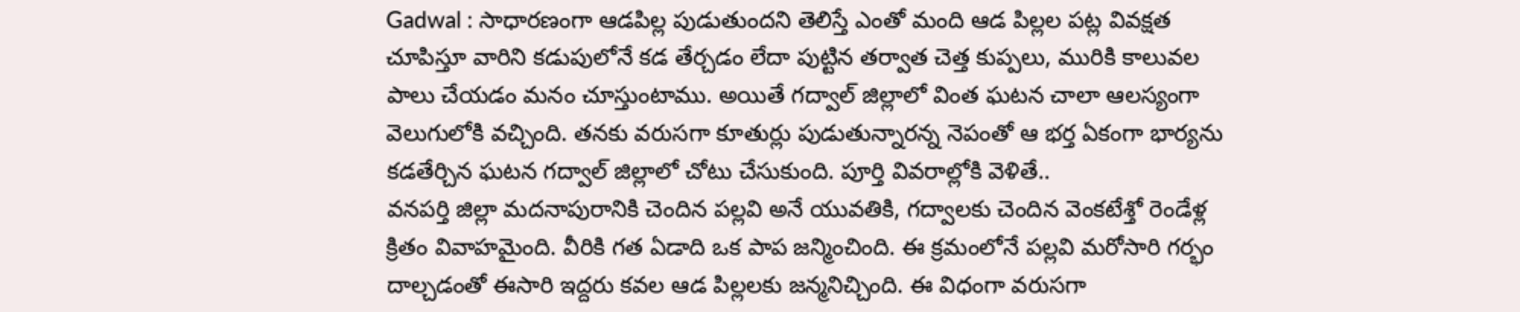Gadwal : సాధారణంగా ఆడపిల్ల పుడుతుందని తెలిస్తే ఎంతో మంది ఆడ పిల్లల పట్ల వివక్షత చూపిస్తూ వారిని కడుపులోనే కడ తేర్చడం లేదా పుట్టిన తర్వాత చెత్త కుప్పలు, మురికి కాలువల పాలు చేయడం మనం చూస్తుంటాము. అయితే గద్వాల్ జిల్లాలో వింత ఘటన చాలా ఆలస్యంగా వెలుగులోకి వచ్చింది. తనకు వరుసగా కూతుర్లు పుడుతున్నారన్న నెపంతో ఆ భర్త ఏకంగా భార్యను కడతేర్చిన ఘటన గద్వాల్ జిల్లాలో చోటు చేసుకుంది. పూర్తి వివరాల్లోకి వెళితే..
వనపర్తి జిల్లా మదనాపురానికి చెందిన పల్లవి అనే యువతికి, గద్వాలకు చెందిన వెంకటేశ్తో రెండేళ్ల క్రితం వివాహమైంది. వీరికి గత ఏడాది ఒక పాప జన్మించింది. ఈ క్రమంలోనే పల్లవి మరోసారి గర్భం దాల్చడంతో ఈసారి ఇద్దరు కవల ఆడ పిల్లలకు జన్మనిచ్చింది. ఈ విధంగా వరుసగా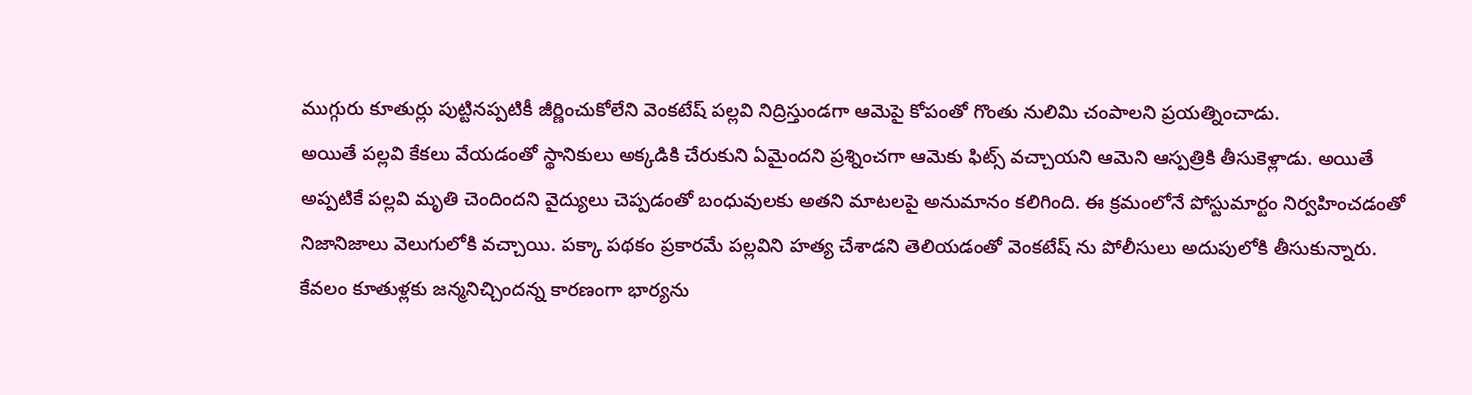ముగ్గురు కూతుర్లు పుట్టినప్పటికీ జీర్ణించుకోలేని వెంకటేష్ పల్లవి నిద్రిస్తుండగా ఆమెపై కోపంతో గొంతు నులిమి చంపాలని ప్రయత్నించాడు.
అయితే పల్లవి కేకలు వేయడంతో స్థానికులు అక్కడికి చేరుకుని ఏమైందని ప్రశ్నించగా ఆమెకు ఫిట్స్ వచ్చాయని ఆమెని ఆస్పత్రికి తీసుకెళ్లాడు. అయితే అప్పటికే పల్లవి మృతి చెందిందని వైద్యులు చెప్పడంతో బంధువులకు అతని మాటలపై అనుమానం కలిగింది. ఈ క్రమంలోనే పోస్టుమార్టం నిర్వహించడంతో నిజానిజాలు వెలుగులోకి వచ్చాయి. పక్కా పథకం ప్రకారమే పల్లవిని హత్య చేశాడని తెలియడంతో వెంకటేష్ ను పోలీసులు అదుపులోకి తీసుకున్నారు. కేవలం కూతుళ్లకు జన్మనిచ్చిందన్న కారణంగా భార్యను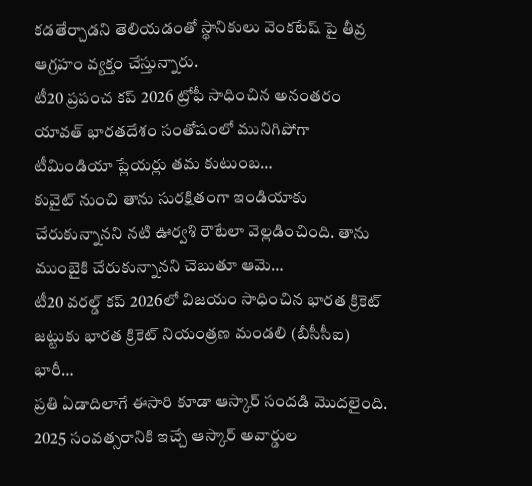కడతేర్చాడని తెలియడంతో స్థానికులు వెంకటేష్ పై తీవ్ర ఆగ్రహం వ్యక్తం చేస్తున్నారు.
టీ20 ప్రపంచ కప్ 2026 ట్రోఫీ సాధించిన అనంతరం యావత్ భారతదేశం సంతోషంలో మునిగిపోగా టీమిండియా ప్లేయర్లు తమ కుటుంబ…
కువైట్ నుంచి తాను సురక్షితంగా ఇండియాకు చేరుకున్నానని నటి ఊర్వశి రౌటేలా వెల్లడించింది. తాను ముంబైకి చేరుకున్నానని చెబుతూ ఆమె…
టీ20 వరల్డ్ కప్ 2026లో విజయం సాధించిన భారత క్రికెట్ జట్టుకు భారత క్రికెట్ నియంత్రణ మండలి (బీసీసీఐ) భారీ…
ప్రతి ఏడాదిలాగే ఈసారి కూడా ఆస్కార్ సందడి మొదలైంది. 2025 సంవత్సరానికి ఇచ్చే ఆస్కార్ అవార్డుల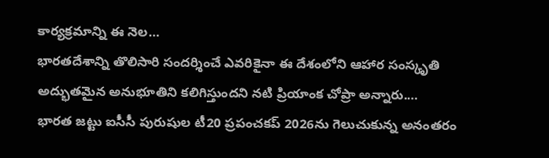కార్యక్రమాన్ని ఈ నెల…
భారతదేశాన్ని తొలిసారి సందర్శించే ఎవరికైనా ఈ దేశంలోని ఆహార సంస్కృతి అద్భుతమైన అనుభూతిని కలిగిస్తుందని నటి ప్రియాంక చోప్రా అన్నారు.…
భారత జట్టు ఐసీసీ పురుషుల టీ20 ప్రపంచకప్ 2026ను గెలుచుకున్న అనంతరం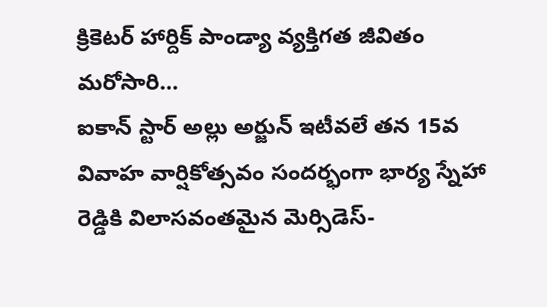క్రికెటర్ హార్దిక్ పాండ్యా వ్యక్తిగత జీవితం మరోసారి…
ఐకాన్ స్టార్ అల్లు అర్జున్ ఇటీవలే తన 15వ వివాహ వార్షికోత్సవం సందర్భంగా భార్య స్నేహా రెడ్డికి విలాసవంతమైన మెర్సిడెస్-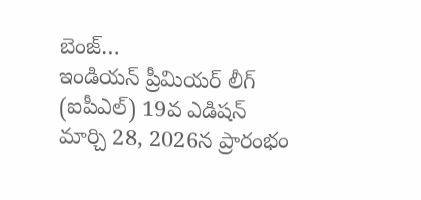బెంజ్…
ఇండియన్ ప్రీమియర్ లీగ్ (ఐపీఎల్) 19వ ఎడిషన్ మార్చి 28, 2026న ప్రారంభం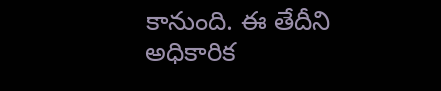కానుంది. ఈ తేదీని అధికారిక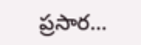ప్రసార…